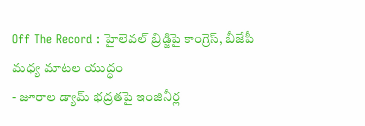Off The Record : హైలెవల్ బ్రిడ్జిపై కాంగ్రెస్, బీజేపీ మధ్య మాటల యుద్ధం
- జూరాల డ్యామ్ భద్రతపై ఇంజినీర్ల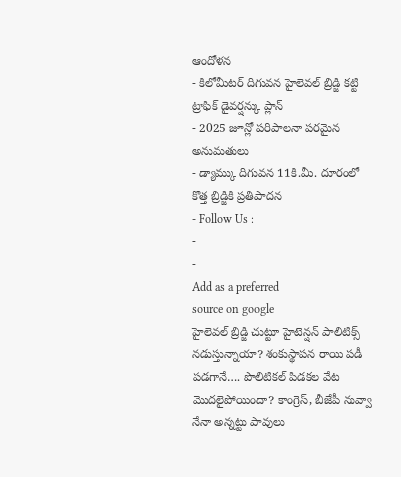ఆందోళన
- కిలోమీటర్ దిగువన హైలెవల్ బ్రిడ్జి కట్టి ట్రాఫిక్ డైవర్షన్కు ప్లాన్
- 2025 జూన్లో పరిపాలనా పరమైన అనుమతులు
- డ్యామ్కు దిగువన 11కి.మీ. దూరంలో కొత్త బ్రిడ్జికి ప్రతిపాదన
- Follow Us :
-
-
Add as a preferred
source on google
హైలెవల్ బ్రిడ్జి చుట్టూ హైటెన్షన్ పాలిటిక్స్ నడుస్తున్నాయా? శంకుస్థాపన రాయి పడీ పడగానే…. పొలిటికల్ పిడకల వేట మొదలైపోయిందా? కాంగ్రెస్, బీజేపీ నువ్వా నేనా అన్నట్టు పావులు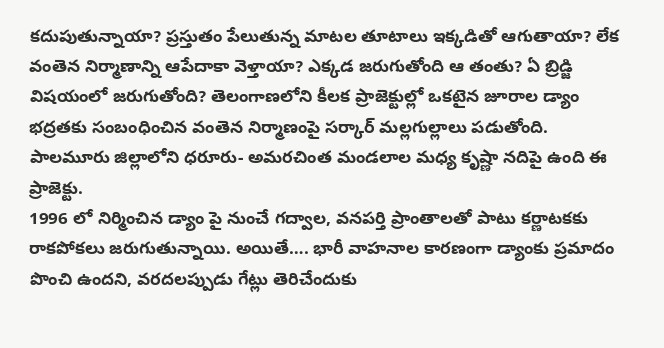కదుపుతున్నాయా? ప్రస్తుతం పేలుతున్న మాటల తూటాలు ఇక్కడితో ఆగుతాయా? లేక వంతెన నిర్మాణాన్ని ఆపేదాకా వెళ్తాయా? ఎక్కడ జరుగుతోంది ఆ తంతు? ఏ బ్రిడ్జి విషయంలో జరుగుతోంది? తెలంగాణలోని కీలక ప్రాజెక్టుల్లో ఒకటైన జూరాల డ్యాం భద్రతకు సంబంధించిన వంతెన నిర్మాణంపై సర్కార్ మల్లగుల్లాలు పడుతోంది. పాలమూరు జిల్లాలోని ధరూరు- అమరచింత మండలాల మధ్య కృష్ణా నదిపై ఉంది ఈ ప్రాజెక్టు.
1996 లో నిర్మించిన డ్యాం పై నుంచే గద్వాల, వనపర్తి ప్రాంతాలతో పాటు కర్ణాటకకు రాకపోకలు జరుగుతున్నాయి. అయితే…. భారీ వాహనాల కారణంగా డ్యాంకు ప్రమాదం పొంచి ఉందని, వరదలప్పుడు గేట్లు తెరిచేందుకు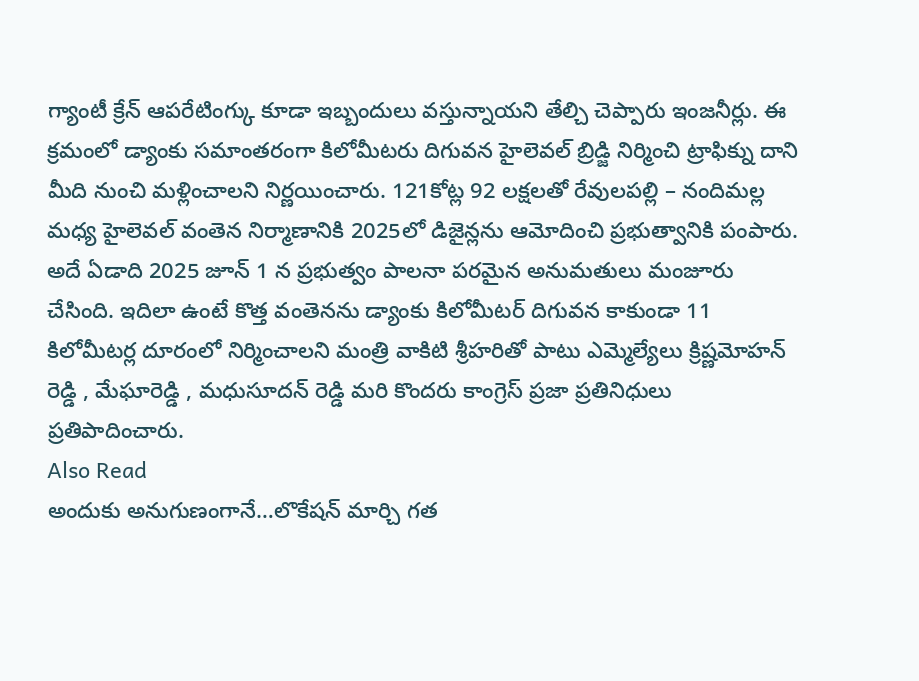గ్యాంటీ క్రేన్ ఆపరేటింగ్కు కూడా ఇబ్బందులు వస్తున్నాయని తేల్చి చెప్పారు ఇంజనీర్లు. ఈ క్రమంలో డ్యాంకు సమాంతరంగా కిలోమీటరు దిగువన హైలెవల్ బ్రిడ్జి నిర్మించి ట్రాఫిక్ను దాని మీది నుంచి మళ్లించాలని నిర్ణయించారు. 121కోట్ల 92 లక్షలతో రేవులపల్లి – నందిమల్ల మధ్య హైలెవల్ వంతెన నిర్మాణానికి 2025లో డిజైన్లను ఆమోదించి ప్రభుత్వానికి పంపారు. అదే ఏడాది 2025 జూన్ 1 న ప్రభుత్వం పాలనా పరమైన అనుమతులు మంజూరు చేసింది. ఇదిలా ఉంటే కొత్త వంతెనను డ్యాంకు కిలోమీటర్ దిగువన కాకుండా 11 కిలోమీటర్ల దూరంలో నిర్మించాలని మంత్రి వాకిటి శ్రీహరితో పాటు ఎమ్మెల్యేలు క్రిష్ణమోహన్ రెడ్డి , మేఘారెడ్డి , మధుసూదన్ రెడ్డి మరి కొందరు కాంగ్రెస్ ప్రజా ప్రతినిధులు ప్రతిపాదించారు.
Also Read
అందుకు అనుగుణంగానే…లొకేషన్ మార్చి గత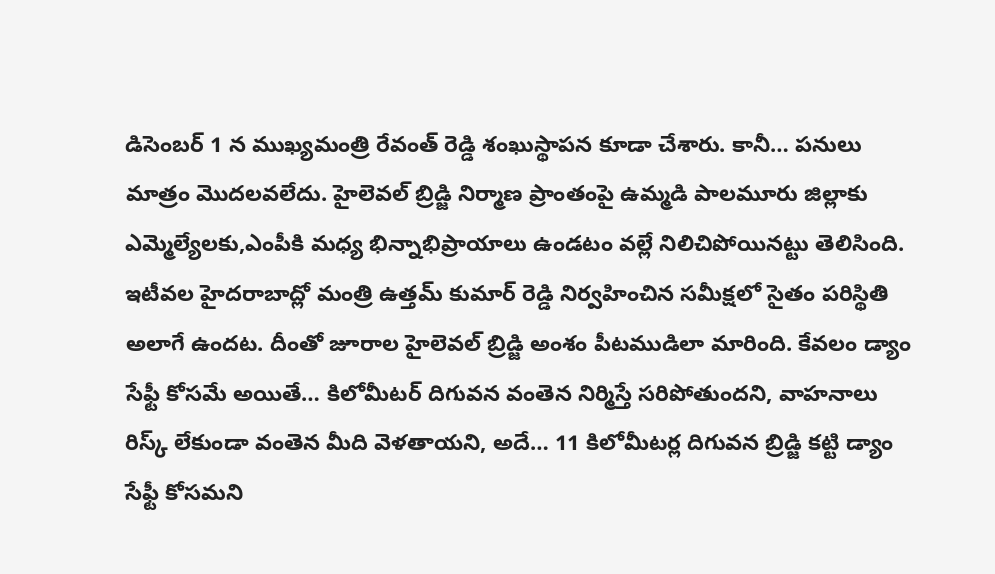డిసెంబర్ 1 న ముఖ్యమంత్రి రేవంత్ రెడ్డి శంఖుస్థాపన కూడా చేశారు. కానీ… పనులు మాత్రం మొదలవలేదు. హైలెవల్ బ్రిడ్జి నిర్మాణ ప్రాంతంపై ఉమ్మడి పాలమూరు జిల్లాకు ఎమ్మెల్యేలకు,ఎంపీకి మధ్య భిన్నాభిప్రాయాలు ఉండటం వల్లే నిలిచిపోయినట్టు తెలిసింది. ఇటీవల హైదరాబాద్లో మంత్రి ఉత్తమ్ కుమార్ రెడ్డి నిర్వహించిన సమీక్షలో సైతం పరిస్థితి అలాగే ఉందట. దీంతో జూరాల హైలెవల్ బ్రిడ్జి అంశం పీటముడిలా మారింది. కేవలం డ్యాం సేఫ్టీ కోసమే అయితే… కిలోమీటర్ దిగువన వంతెన నిర్మిస్తే సరిపోతుందని, వాహనాలు రిస్క్ లేకుండా వంతెన మీది వెళతాయని, అదే… 11 కిలోమీటర్ల దిగువన బ్రిడ్జి కట్టి డ్యాం సేఫ్టీ కోసమని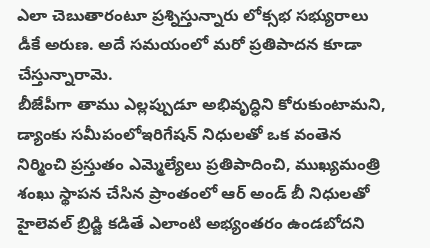ఎలా చెబుతారంటూ ప్రశ్నిస్తున్నారు లోక్సభ సభ్యురాలు డీకే అరుణ. అదే సమయంలో మరో ప్రతిపాదన కూడా చేస్తున్నారామె.
బీజేపీగా తాము ఎల్లప్పుడూ అభివృద్ధిని కోరుకుంటామని, డ్యాంకు సమీపంలోఇరిగేషన్ నిధులతో ఒక వంతెన నిర్మించి ప్రస్తుతం ఎమ్మెల్యేలు ప్రతిపాదించి, ముఖ్యమంత్రి శంఖు స్థాపన చేసిన ప్రాంతంలో ఆర్ అండ్ బీ నిధులతో హైలెవల్ బ్రిడ్జి కడితే ఎలాంటి అభ్యంతరం ఉండబోదని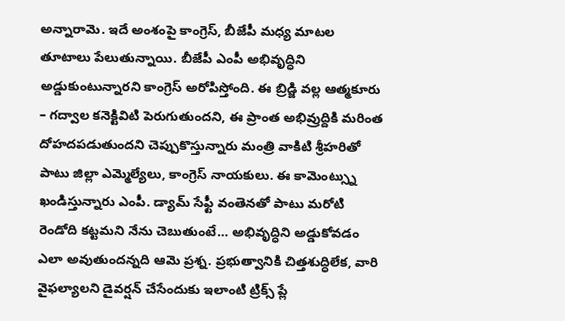అన్నారామె. ఇదే అంశంపై కాంగ్రెస్, బీజేపీ మధ్య మాటల తూటాలు పేలుతున్నాయి. బీజేపీ ఎంపీ అభివృద్ధిని అడ్డుకుంటున్నారని కాంగ్రెస్ అరోపిస్తోంది. ఈ బ్రిడ్జి వల్ల ఆత్మకూరు – గద్వాల కనెక్టివిటి పెరుగుతుందని, ఈ ప్రాంత అభివ్రుద్దికి మరింత దోహదపడుతుందని చెప్పుకొస్తున్నారు మంత్రి వాకిటి శ్రీహరితో పాటు జిల్లా ఎమ్మెల్యేలు, కాంగ్రెస్ నాయకులు. ఈ కామెంట్స్ను ఖండిస్తున్నారు ఎంపీ. డ్యామ్ సేఫ్టీ వంతెనతో పాటు మరోటి రెండోది కట్టమని నేను చెబుతుంటే… అభివృద్ధిని అడ్డుకోవడం ఎలా అవుతుందన్నది ఆమె ప్రశ్న. ప్రభుత్వానికి చిత్తశుద్ధిలేక, వారి వైఫల్యాలని డైవర్షన్ చేసేందుకు ఇలాంటి ట్రిక్స్ ప్లే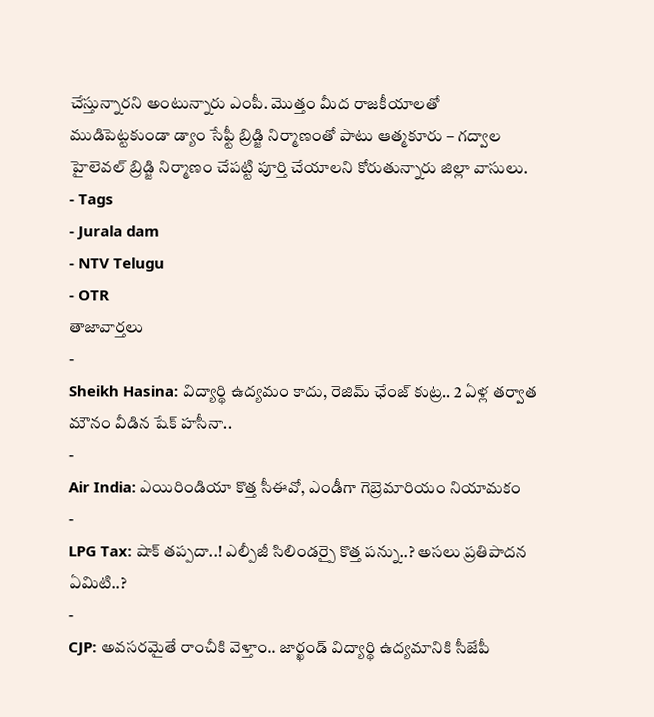చేస్తున్నారని అంటున్నారు ఎంపీ. మొత్తం మీద రాజకీయాలతో ముడిపెట్టకుండా డ్యాం సేఫ్టీ బ్రిడ్జి నిర్మాణంతో పాటు ఆత్మకూరు – గద్వాల హైలెవల్ బ్రిడ్జి నిర్మాణం చేపట్టి పూర్తి చేయాలని కోరుతున్నారు జిల్లా వాసులు.
- Tags
- Jurala dam
- NTV Telugu
- OTR
తాజావార్తలు
-
Sheikh Hasina: విద్యార్థి ఉద్యమం కాదు, రెజిమ్ ఛేంజ్ కుట్ర.. 2 ఏళ్ల తర్వాత మౌనం వీడిన షేక్ హసీనా..
-
Air India: ఎయిరిండియా కొత్త సీఈవో, ఎండీగా గెబ్రెమారియం నియామకం
-
LPG Tax: షాక్ తప్పదా..! ఎల్పీజీ సిలిండర్పై కొత్త పన్ను..? అసలు ప్రతిపాదన ఏమిటి..?
-
CJP: అవసరమైతే రాంచీకి వెళ్తాం.. జార్ఖండ్ విద్యార్థి ఉద్యమానికి సీజేపీ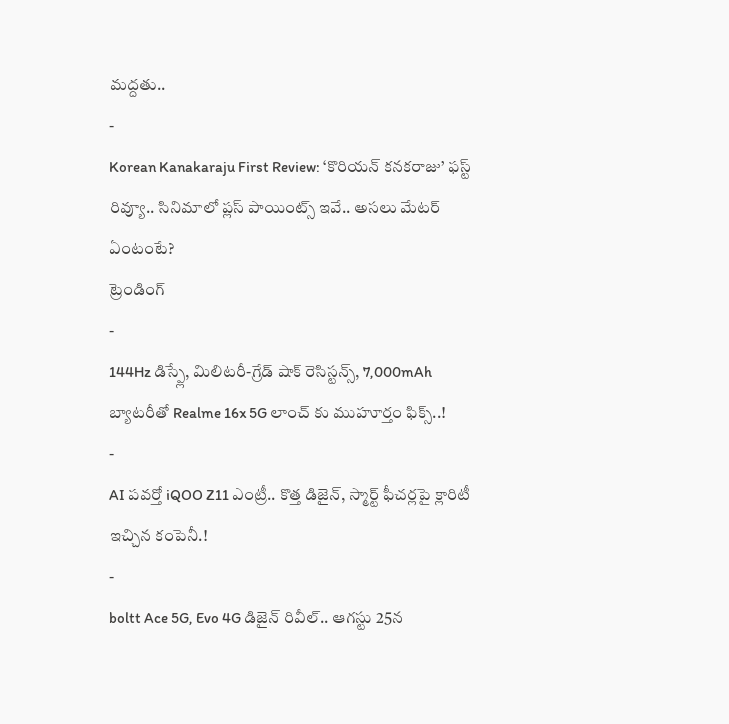మద్దతు..
-
Korean Kanakaraju First Review: ‘కొరియన్ కనకరాజు’ ఫస్ట్ రివ్యూ.. సినిమాలో ప్లస్ పాయింట్స్ ఇవే.. అసలు మేటర్ ఏంటంటే?
ట్రెండింగ్
-
144Hz డిస్ప్లే, మిలిటరీ-గ్రేడ్ షాక్ రెసిస్టన్స్, 7,000mAh బ్యాటరీతో Realme 16x 5G లాంచ్ కు ముహూర్తం ఫిక్స్..!
-
AI పవర్తో iQOO Z11 ఎంట్రీ.. కొత్త డిజైన్, స్మార్ట్ ఫీచర్లపై క్లారిటీ ఇచ్చిన కంపెనీ.!
-
boltt Ace 5G, Evo 4G డిజైన్ రివీల్.. ఆగస్టు 25న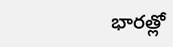భారత్లో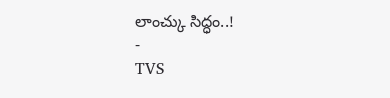లాంచ్కు సిద్ధం..!
-
TVS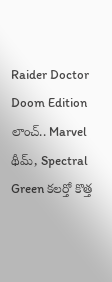Raider Doctor Doom Edition లాంచ్.. Marvel థీమ్, Spectral Green కలర్తో కొత్త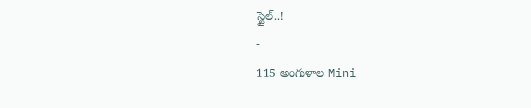స్టైల్..!
-
115 అంగుళాల Mini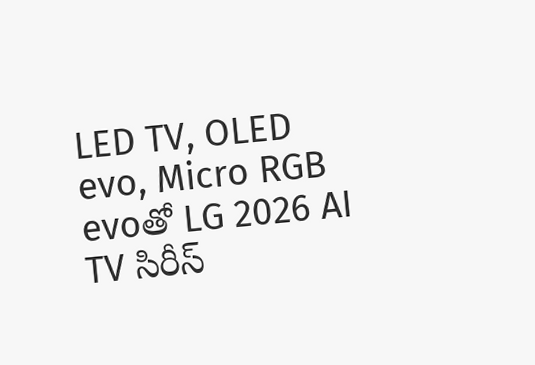LED TV, OLED evo, Micro RGB evoతో LG 2026 AI TV సిరీస్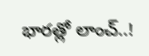భారత్లో లాంచ్..!